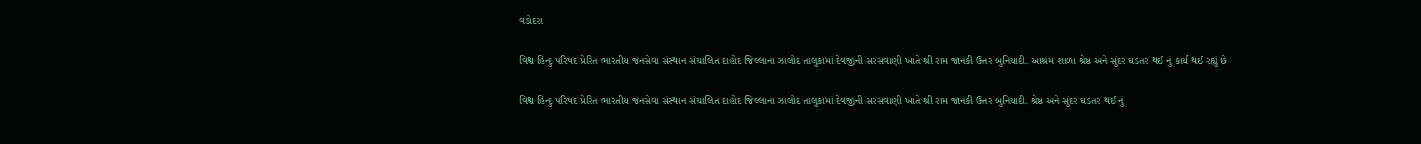વડોદરા

વિશ્વ હિન્દુ પરિષદ પ્રેરિત ભારતીય જનસેવા સંસ્થાન સંચાલિત દાહોદ જિલ્લાના ઝાલોદ તાલુકામાં દેવજીની સરસવાણી ખાતે શ્રી રામ જાનકી ઉત્તર બુનિયાદી. આશ્રમ શાળા શ્રેષ્ઠ અને સુંદર ઘડતર થઈ નું કાર્ય થઈ રહ્યું છે

વિશ્વ હિન્દુ પરિષદ પ્રેરિત ભારતીય જનસેવા સંસ્થાન સંચાલિત દાહોદ જિલ્લાના ઝાલોદ તાલુકામાં દેવજીની સરસવાણી ખાતે શ્રી રામ જાનકી ઉત્તર બુનિયાદી. શ્રેષ્ઠ અને સુંદર ઘડતર થઈ નું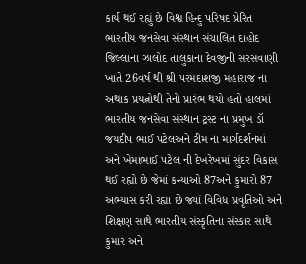કાર્ય થઈ રહ્યું છે વિશ્વ હિન્દુ પરિષદ પ્રેરિત ભારતીય જનસેવા સંસ્થાન સંચાલિત દાહોદ જિલ્લાના ઝાલોદ તાલુકાના દેવજીની સરસવાણી ખાતે 26વર્ષ થી શ્રી પરમદાશજી મહારાજ ના અથાક પ્રયત્નોથી તેનો પ્રારંભ થયો હતો હાલમાં ભારતીય જનસેવા સંસ્થાન ટ્રસ્ટ ના પ્રમુખ ડૉ જયદીપ ભાઈ પટેલઅને ટીમ ના માર્ગદર્શનમાં અને ખેમાભાઈ પટેલ ની દેખરેખમાં સુંદર વિકાસ થઈ રહ્યો છે જેમાં કન્યાઓ 87અને કુમારો 87 અભ્યાસ કરી રહ્યા છે જ્યાં વિવિધ પ્રવૃતિઓ અને શિક્ષણ સાથે ભારતીય સંસ્કૃતિના સંસ્કાર સાથે કુમાર અને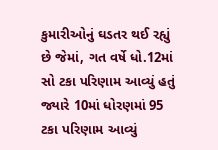કુમારીઓનું ઘડતર થઈ રહ્યું છે જેમાં, ગત વર્ષે ધો.12માં સો ટકા પરિણામ આવ્યું હતું જ્યારે 10માં ધોરણમાં 95 ટકા પરિણામ આવ્યું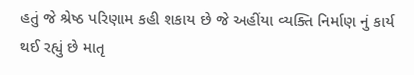હતું જે શ્રેષ્ઠ પરિણામ કહી શકાય છે જે અહીંયા વ્યક્તિ નિર્માણ નું કાર્ય થઈ રહ્યું છે માતૃ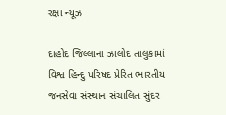રક્ષા ન્યૂઝ

દાહોદ જિલ્લાના ઝાલોદ તાલુકામાં વિશ્વ હિન્દુ પરિષદ પ્રેરિત ભારતીય જનસેવા સંસ્થાન સંચાલિત સુંદર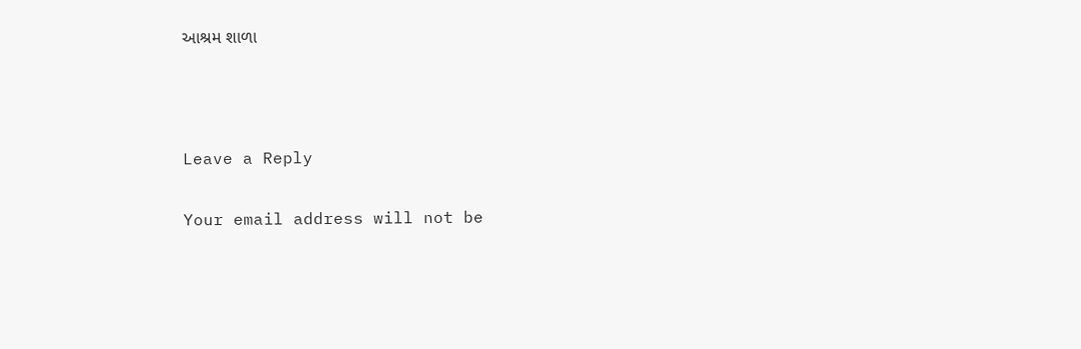આશ્રમ શાળા



Leave a Reply

Your email address will not be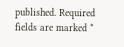published. Required fields are marked *